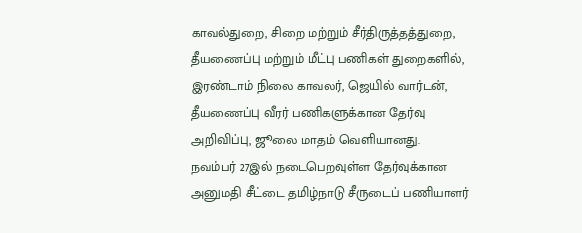காவல்துறை, சிறை மற்றும் சீர்திருத்தத்துறை, தீயணைப்பு மற்றும் மீட்பு பணிகள் துறைகளில், இரண்டாம் நிலை காவலர், ஜெயில் வார்டன், தீயணைப்பு வீரர் பணிகளுக்கான தேர்வு அறிவிப்பு, ஜூலை மாதம் வெளியானது.
நவம்பர் 27இல் நடைபெறவுள்ள தேர்வுக்கான அனுமதி சீட்டை தமிழ்நாடு சீருடைப் பணியாளர்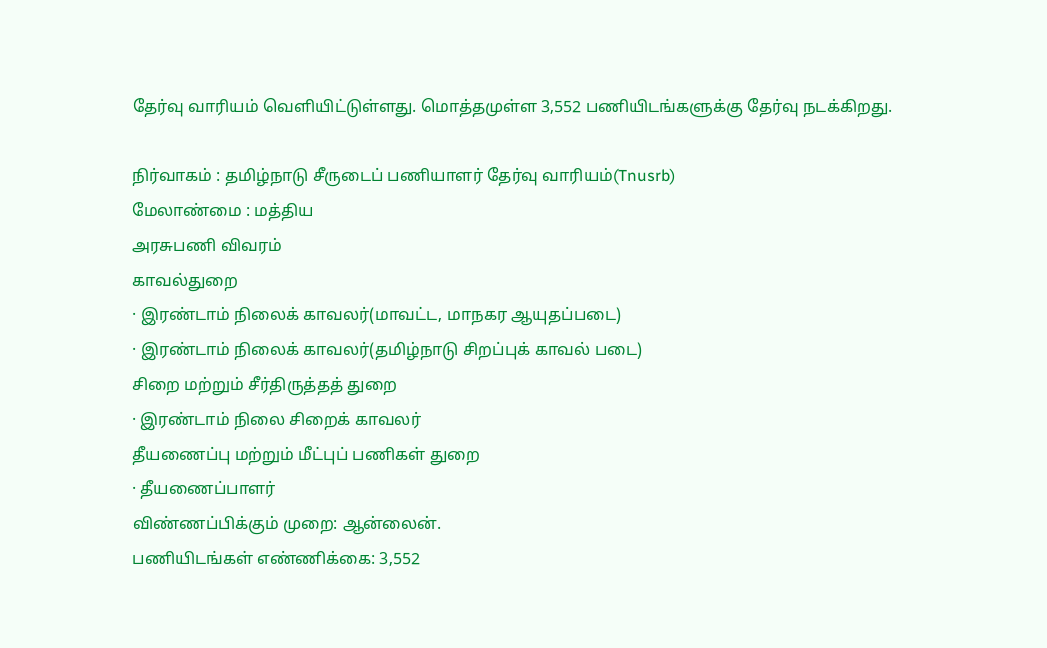தேர்வு வாரியம் வெளியிட்டுள்ளது. மொத்தமுள்ள 3,552 பணியிடங்களுக்கு தேர்வு நடக்கிறது.

நிர்வாகம் : தமிழ்நாடு சீருடைப் பணியாளர் தேர்வு வாரியம்(Tnusrb)
மேலாண்மை : மத்திய
அரசுபணி விவரம்
காவல்துறை
· இரண்டாம் நிலைக் காவலர்(மாவட்ட, மாநகர ஆயுதப்படை)
· இரண்டாம் நிலைக் காவலர்(தமிழ்நாடு சிறப்புக் காவல் படை)
சிறை மற்றும் சீர்திருத்தத் துறை
· இரண்டாம் நிலை சிறைக் காவலர்
தீயணைப்பு மற்றும் மீட்புப் பணிகள் துறை
· தீயணைப்பாளர்
விண்ணப்பிக்கும் முறை: ஆன்லைன்.
பணியிடங்கள் எண்ணிக்கை: 3,552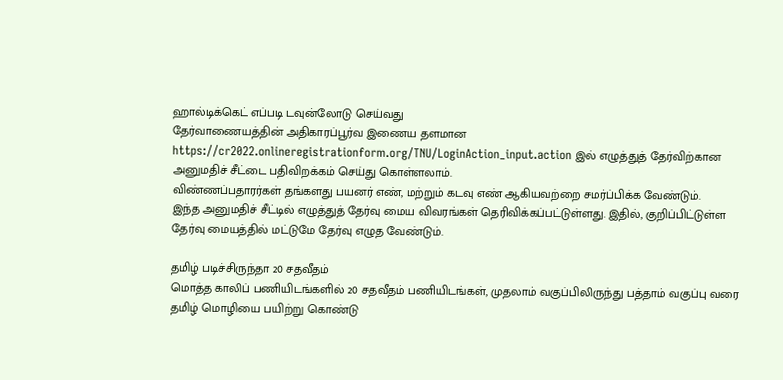ஹால்டிக்கெட் எப்படி டவுன்லோடு செய்வது
தேர்வாணையத்தின் அதிகாரப்பூர்வ இணைய தளமான https://cr2022.onlineregistrationform.org/TNU/LoginAction_input.action இல் எழுத்துத் தேர்விற்கான அனுமதிச் சீட்டை பதிவிறக்கம் செய்து கொள்ளலாம்.
விண்ணப்பதாரர்கள் தங்களது பயனர் எண், மற்றும் கடவு எண் ஆகியவற்றை சமர்ப்பிக்க வேண்டும்.
இந்த அனுமதிச் சீட்டில் எழுத்துத் தேர்வு மைய விவரங்கள் தெரிவிக்கப்பட்டுள்ளது. இதில், குறிப்பிட்டுள்ள தேர்வு மையத்தில் மட்டுமே தேர்வு எழுத வேண்டும்.

தமிழ் படிச்சிருந்தா 20 சதவீதம்
மொத்த காலிப் பணியிடங்களில் 20 சதவீதம் பணியிடங்கள், முதலாம் வகுப்பிலிருந்து பத்தாம் வகுப்பு வரை தமிழ் மொழியை பயிற்று கொண்டு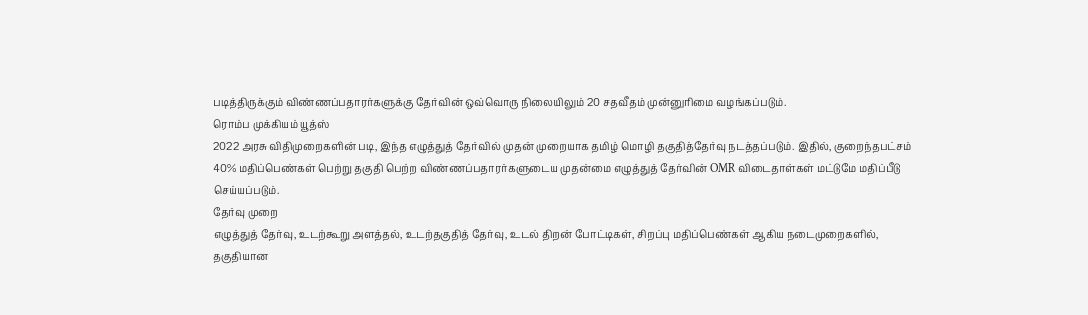படித்திருக்கும் விண்ணப்பதாரர்களுக்கு தேர்வின் ஒவ்வொரு நிலையிலும் 20 சதவீதம் முன்னுரிமை வழங்கப்படும்.
ரொம்ப முக்கியம் யூத்ஸ்
2022 அரசு விதிமுறைகளின் படி, இந்த எழுத்துத் தேர்வில் முதன் முறையாக தமிழ் மொழி தகுதித்தேர்வு நடத்தப்படும். இதில், குறைந்தபட்சம் 40% மதிப்பெண்கள் பெற்று தகுதி பெற்ற விண்ணப்பதாரர்களுடைய முதன்மை எழுத்துத் தேர்வின் OMR விடைதாள்கள் மட்டுமே மதிப்பீடு செய்யப்படும்.
தேர்வு முறை
எழுத்துத் தேர்வு, உடற்கூறு அளத்தல், உடற்தகுதித் தேர்வு, உடல் திறன் போட்டிகள், சிறப்பு மதிப்பெண்கள் ஆகிய நடைமுறைகளில், தகுதியான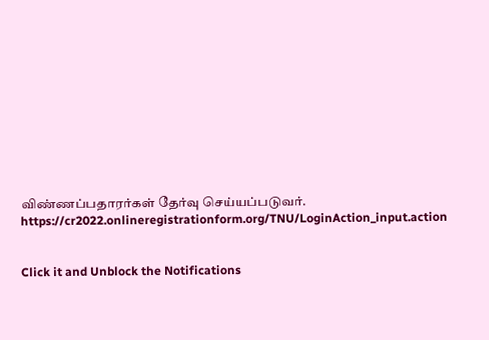விண்ணப்பதாரர்கள் தேர்வு செய்யப்படுவர்.
https://cr2022.onlineregistrationform.org/TNU/LoginAction_input.action


Click it and Unblock the Notifications